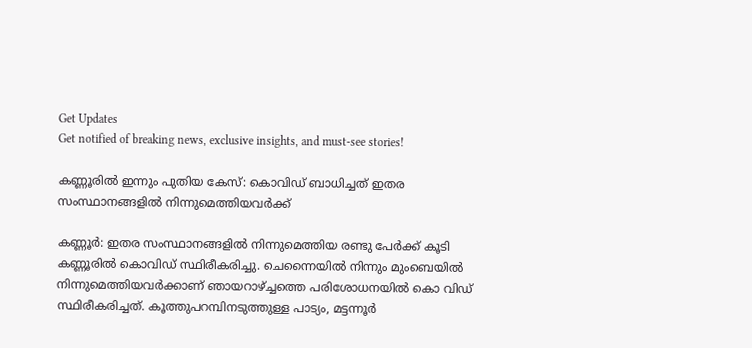Get Updates
Get notified of breaking news, exclusive insights, and must-see stories!

കണ്ണൂരിൽ ഇന്നും പുതിയ കേസ്: കൊവിഡ് ബാധിച്ചത് ഇതര സംസ്ഥാനങ്ങളിൽ നിന്നുമെത്തിയവർക്ക്

കണ്ണൂര്‍: ഇതര സംസ്ഥാനങ്ങളിൽ നിന്നുമെത്തിയ രണ്ടു പേർക്ക് കൂടി കണ്ണൂരിൽ കൊവിഡ് സ്ഥിരീകരിച്ചു. ചെന്നൈയിൽ നിന്നും മുംബെയിൽ നിന്നുമെത്തിയവർക്കാണ് ഞായറാഴ്ച്ചത്തെ പരിശോധനയിൽ കൊ വിഡ് സ്ഥിരീകരിച്ചത്. കൂത്തുപറമ്പിനടുത്തുള്ള പാട്യം, മട്ടന്നൂർ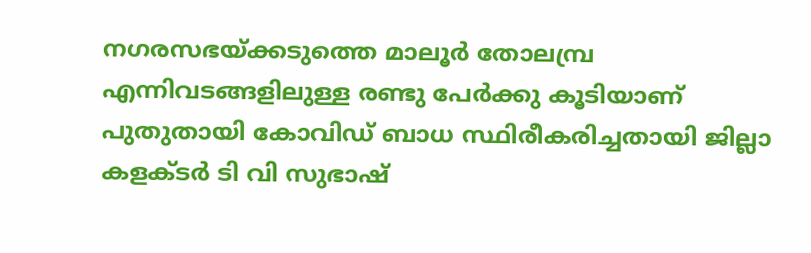നഗരസഭയ്ക്കടുത്തെ മാലൂർ തോലമ്പ്ര എന്നിവടങ്ങളിലുള്ള രണ്ടു പേര്‍ക്കു കൂടിയാണ് പുതുതായി കോവിഡ് ബാധ സ്ഥിരീകരിച്ചതായി ജില്ലാ കളക്ടര്‍ ടി വി സുഭാഷ്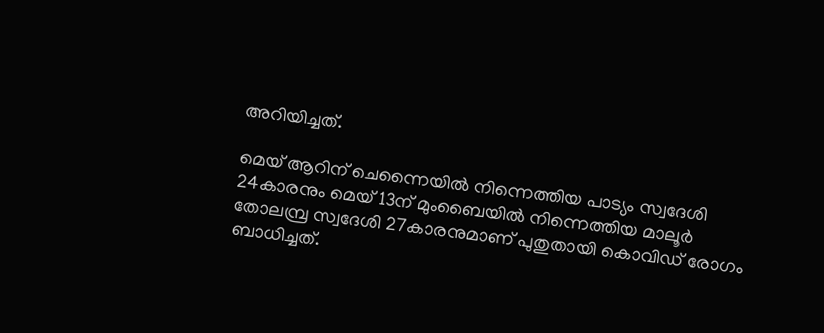അറിയിച്ചത്.

മെയ് ആറിന് ചെന്നൈയില്‍ നിന്നെത്തിയ പാട്യം സ്വദേശി 24കാരനും മെയ് 13ന് മുംബൈയില്‍ നിന്നെത്തിയ മാലൂര്‍ തോലമ്പ്ര സ്വദേശി 27കാരനുമാണ് പുതുതായി കൊവിഡ് രോഗം ബാധിച്ചത്.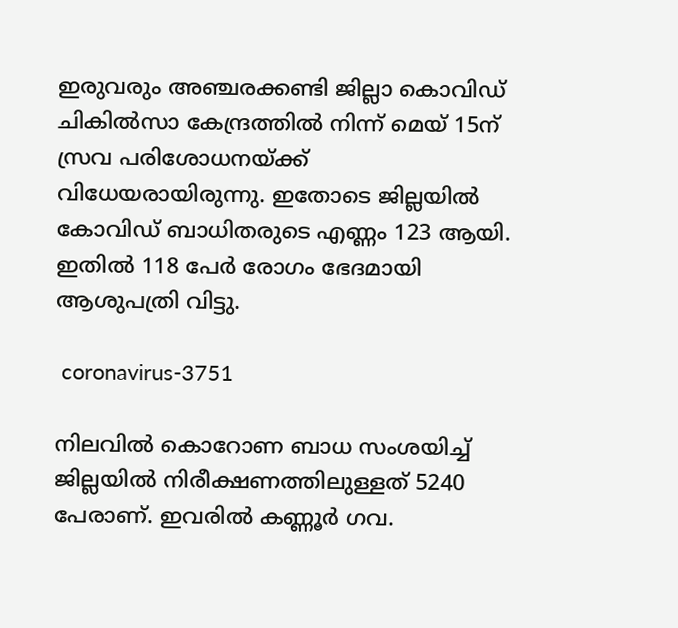ഇരുവരും അഞ്ചരക്കണ്ടി ജില്ലാ കൊവിഡ് ചികില്‍സാ കേന്ദ്രത്തില്‍ നിന്ന് മെയ് 15ന് സ്രവ പരിശോധനയ്ക്ക് വിധേയരായിരുന്നു. ഇതോടെ ജില്ലയില്‍ കോവിഡ് ബാധിതരുടെ എണ്ണം 123 ആയി. ഇതില്‍ 118 പേര്‍ രോഗം ഭേദമായി ആശുപത്രി വിട്ടു.

 coronavirus-3751

നിലവില്‍ കൊറോണ ബാധ സംശയിച്ച് ജില്ലയില്‍ നിരീക്ഷണത്തിലുള്ളത് 5240 പേരാണ്. ഇവരില്‍ കണ്ണൂര്‍ ഗവ.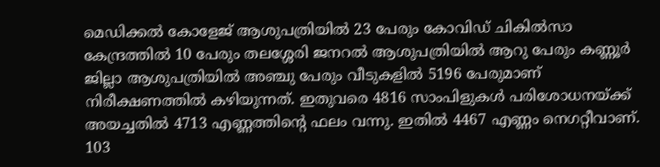മെഡിക്കല്‍ കോളേജ് ആശുപത്രിയില്‍ 23 പേരും കോവിഡ് ചികില്‍സാ കേന്ദ്രത്തില്‍ 10 പേരും തലശ്ശേരി ജനറല്‍ ആശുപത്രിയില്‍ ആറു പേരും കണ്ണൂര്‍ ജില്ലാ ആശുപത്രിയില്‍ അഞ്ചു പേരും വീടുകളില്‍ 5196 പേരുമാണ് നിരീക്ഷണത്തില്‍ കഴിയുന്നത്. ഇതുവരെ 4816 സാംപിളുകള്‍ പരിശോധനയ്ക്ക് അയച്ചതില്‍ 4713 എണ്ണത്തിന്റെ ഫലം വന്നു. ഇതില്‍ 4467 എണ്ണം നെഗറ്റീവാണ്. 103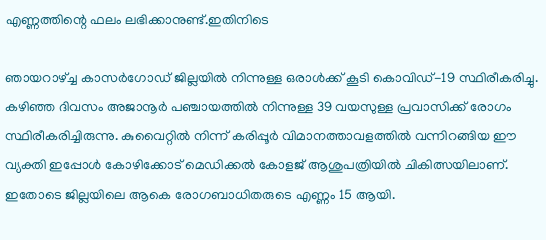എണ്ണത്തിന്റെ ഫലം ലഭിക്കാനുണ്ട്.ഇതിനിടെ

ഞായറാഴ്ച്ച കാസർഗോഡ് ജില്ലയില്‍ നിന്നുള്ള ഒരാള്‍ക്ക് കൂടി കൊവിഡ്-19 സ്ഥിരീകരിച്ചു. കഴിഞ്ഞ ദിവസം അജാനൂര്‍ പഞ്ചായത്തില്‍ നിന്നുള്ള 39 വയസുള്ള പ്രവാസിക്ക് രോഗം സ്ഥിരീകരിച്ചിരുന്നു. കുവൈറ്റില്‍ നിന്ന് കരിപ്പൂര്‍ വിമാനത്താവളത്തില്‍ വന്നിറങ്ങിയ ഈ വ്യക്തി ഇപ്പോള്‍ കോഴിക്കോട് മെഡിക്കല്‍ കോളജ് ആശുപത്രിയില്‍ ചികിത്സയിലാണ്. ഇതോടെ ജില്ലയിലെ ആകെ രോഗബാധിതരുടെ എണ്ണം 15 ആയി.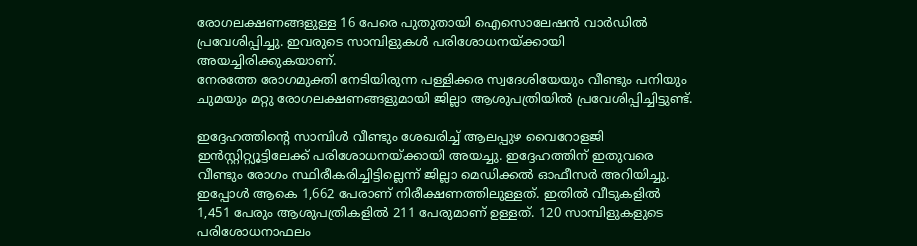രോഗലക്ഷണങ്ങളുള്ള 16 പേരെ പുതുതായി ഐസൊലേഷന്‍ വാര്‍ഡില്‍ പ്രവേശിപ്പിച്ചു. ഇവരുടെ സാമ്പിളുകള്‍ പരിശോധനയ്ക്കായി അയച്ചിരിക്കുകയാണ്.
നേരത്തേ രോഗമുക്തി നേടിയിരുന്ന പള്ളിക്കര സ്വദേശിയേയും വീണ്ടും പനിയും ചുമയും മറ്റു രോഗലക്ഷണങ്ങളുമായി ജില്ലാ ആശുപത്രിയില്‍ പ്രവേശിപ്പിച്ചിട്ടുണ്ട്.

ഇദ്ദേഹത്തിന്‍റെ സാമ്പിള്‍ വീണ്ടും ശേഖരിച്ച് ആലപ്പുഴ വൈറോളജി ഇന്‍സ്റ്റിറ്റ്യൂട്ടിലേക്ക് പരിശോധനയ്ക്കായി അയച്ചു. ഇദ്ദേഹത്തിന് ഇതുവരെ വീണ്ടും രോഗം സ്ഥിരീകരിച്ചിട്ടില്ലെന്ന് ജില്ലാ മെഡിക്കല്‍ ഓഫീസര്‍ അറിയിച്ചു. ഇപ്പോള്‍ ആകെ 1,662 പേരാണ് നിരീക്ഷണത്തിലുള്ളത്. ഇതില്‍ വീടുകളില്‍ 1,451 പേരും ആശുപത്രികളില്‍ 211 പേരുമാണ് ഉള്ളത്. 120 സാമ്പിളുകളുടെ പരിശോധനാഫലം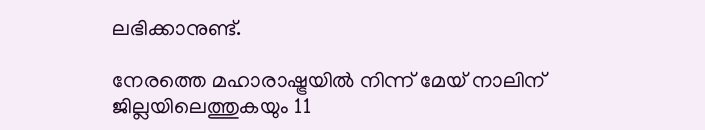ലഭിക്കാനുണ്ട്.

നേരത്തെ മഹാരാഷ്ട്രയില്‍ നിന്ന് മേയ് നാലിന് ജില്ലയിലെത്തുകയും 11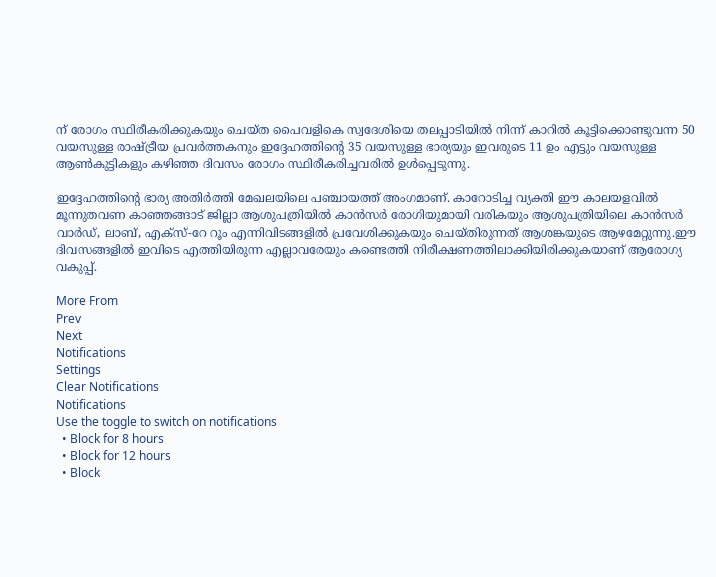ന് രോഗം സ്ഥിരീകരിക്കുകയും ചെയ്ത പൈവളികെ സ്വദേശിയെ തലപ്പാടിയില്‍ നിന്ന് കാറില്‍ കൂട്ടിക്കൊണ്ടുവന്ന 50 വയസുള്ള രാഷ്ട്രീയ പ്രവര്‍ത്തകനും ഇദ്ദേഹത്തിന്‍റെ 35 വയസുള്ള ഭാര്യയും ഇവരുടെ 11 ഉം എട്ടും വയസുള്ള ആണ്‍കുട്ടികളും കഴിഞ്ഞ ദിവസം രോഗം സ്ഥിരീകരിച്ചവരില്‍ ഉള്‍പ്പെടുന്നു.

ഇദ്ദേഹത്തിന്‍റെ ഭാര്യ അതിര്‍ത്തി മേഖലയിലെ പഞ്ചായത്ത് അംഗമാണ്. കാറോടിച്ച വ്യക്തി ഈ കാലയളവില്‍ മൂന്നുതവണ കാഞ്ഞങ്ങാട് ജില്ലാ ആശുപത്രിയില്‍ കാന്‍സര്‍ രോഗിയുമായി വരികയും ആശുപത്രിയിലെ കാന്‍സര്‍ വാര്‍ഡ്, ലാബ്, എക്സ്-റേ റൂം എന്നിവിടങ്ങളില്‍ പ്രവേശിക്കുകയും ചെയ്തിരുന്നത് ആശങ്കയുടെ ആഴമേറ്റുന്നു.ഈ ദിവസങ്ങളില്‍ ഇവിടെ എത്തിയിരുന്ന എല്ലാവരേയും കണ്ടെത്തി നിരീക്ഷണത്തിലാക്കിയിരിക്കുകയാണ് ആരോഗ്യ വകുപ്പ്.

More From
Prev
Next
Notifications
Settings
Clear Notifications
Notifications
Use the toggle to switch on notifications
  • Block for 8 hours
  • Block for 12 hours
  • Block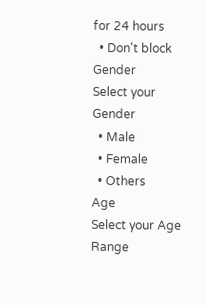for 24 hours
  • Don't block
Gender
Select your Gender
  • Male
  • Female
  • Others
Age
Select your Age Range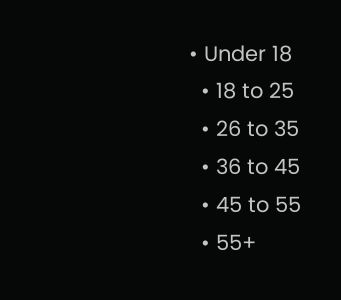• Under 18
  • 18 to 25
  • 26 to 35
  • 36 to 45
  • 45 to 55
  • 55+